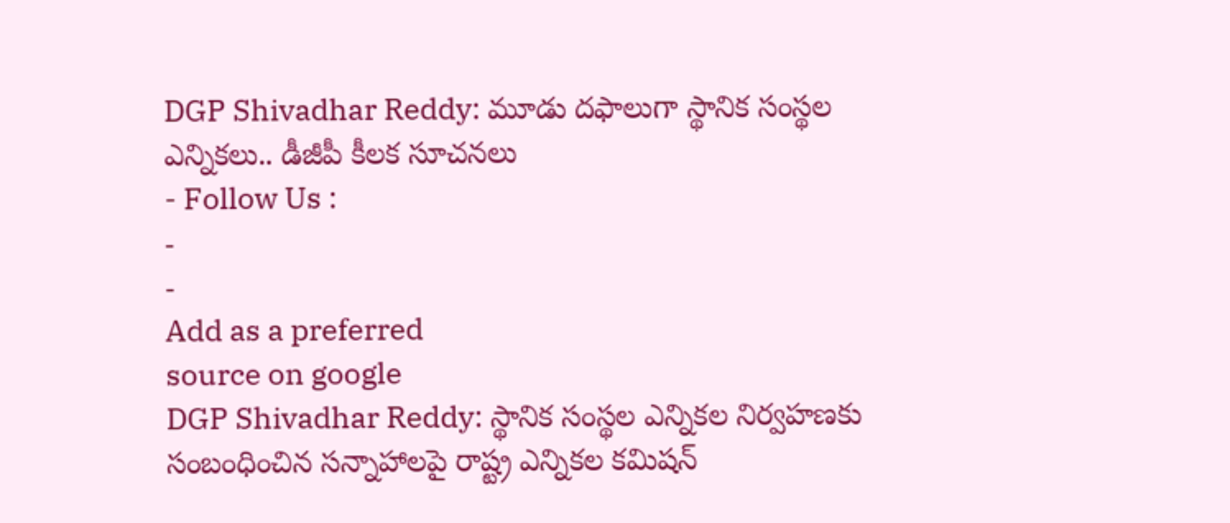DGP Shivadhar Reddy: మూడు దఫాలుగా స్థానిక సంస్థల ఎన్నికలు.. డీజీపీ కీలక సూచనలు
- Follow Us :
-
-
Add as a preferred
source on google
DGP Shivadhar Reddy: స్థానిక సంస్థల ఎన్నికల నిర్వహణకు సంబంధించిన సన్నాహాలపై రాష్ట్ర ఎన్నికల కమిషన్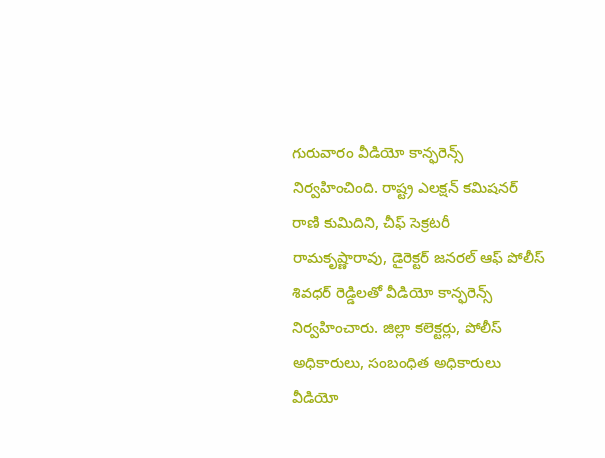గురువారం వీడియో కాన్ఫరెన్స్ నిర్వహించింది. రాష్ట్ర ఎలక్షన్ కమిషనర్ రాణి కుమిదిని, చీఫ్ సెక్రటరీ రామకృష్ణారావు, డైరెక్టర్ జనరల్ ఆఫ్ పోలీస్ శివధర్ రెడ్డిలతో వీడియో కాన్ఫరెన్స్ నిర్వహించారు. జిల్లా కలెక్టర్లు, పోలీస్ అధికారులు, సంబంధిత అధికారులు వీడియో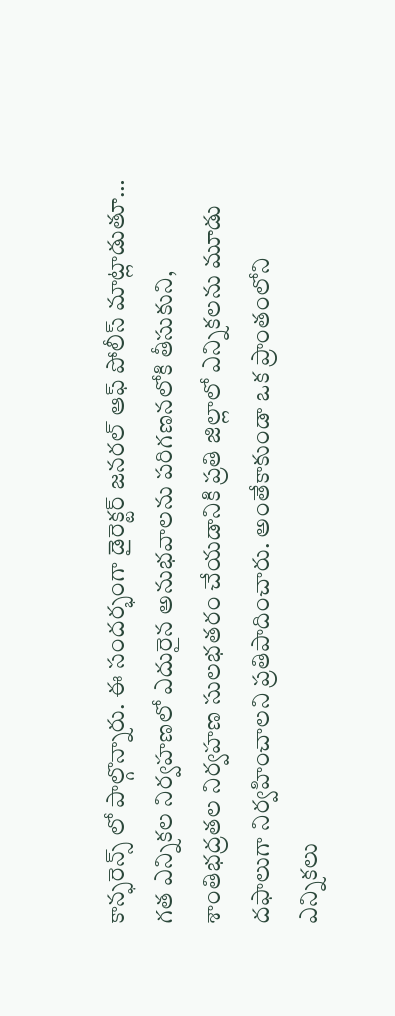కాన్ఫరెన్స్ లో పాల్గొన్నారు. ఈ సందర్భంగా డైరెక్టర్ జనరల్ ఆఫ్ పోలీస్ మాట్లాడుతూ… గత ఎన్నికల నిర్వహణలో ఎదురైన అనుభవాలను పరిగణనలోకి తీసుకుని, శాంతిభద్రతల నిర్వహణ సులభతరం చేయడానికి ప్రతి జిల్లాలో ఎన్నికలను మూడు దఫాలుగా నిర్వహించాలని ప్రతిపాదించారు. అంతేకాకుండా ఒక ప్రాంతంలోని ఎన్నికలు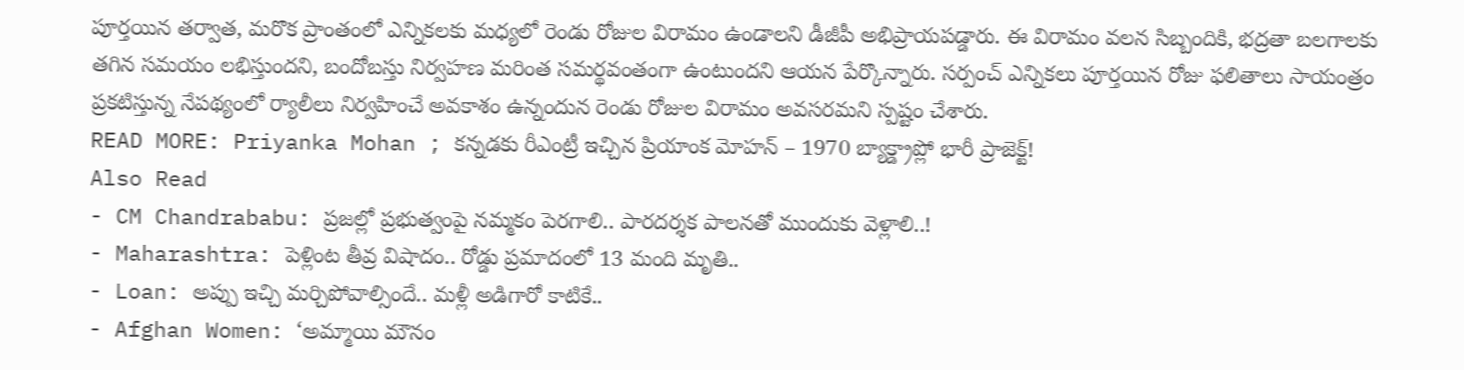పూర్తయిన తర్వాత, మరొక ప్రాంతంలో ఎన్నికలకు మధ్యలో రెండు రోజుల విరామం ఉండాలని డీజీపీ అభిప్రాయపడ్డారు. ఈ విరామం వలన సిబ్బందికి, భద్రతా బలగాలకు తగిన సమయం లభిస్తుందని, బందోబస్తు నిర్వహణ మరింత సమర్థవంతంగా ఉంటుందని ఆయన పేర్కొన్నారు. సర్పంచ్ ఎన్నికలు పూర్తయిన రోజు ఫలితాలు సాయంత్రం ప్రకటిస్తున్న నేపథ్యంలో ర్యాలీలు నిర్వహించే అవకాశం ఉన్నందున రెండు రోజుల విరామం అవసరమని స్పష్టం చేశారు.
READ MORE: Priyanka Mohan ; కన్నడకు రీఎంట్రీ ఇచ్చిన ప్రియాంక మోహన్ – 1970 బ్యాక్డ్రాప్లో భారీ ప్రాజెక్ట్!
Also Read
- CM Chandrababu: ప్రజల్లో ప్రభుత్వంపై నమ్మకం పెరగాలి.. పారదర్శక పాలనతో ముందుకు వెళ్లాలి..!
- Maharashtra: పెళ్లింట తీవ్ర విషాదం.. రోడ్డు ప్రమాదంలో 13 మంది మృతి..
- Loan: అప్పు ఇచ్చి మర్చిపోవాల్సిందే.. మళ్లీ అడిగారో కాటికే..
- Afghan Women: ‘అమ్మాయి మౌనం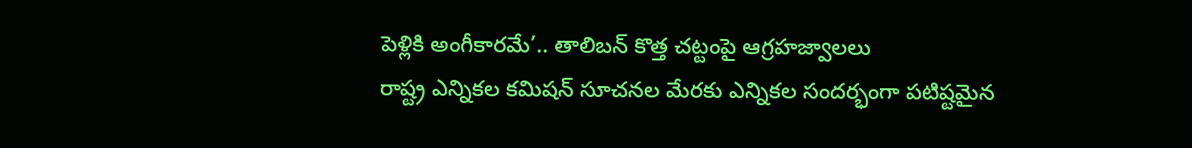పెళ్లికి అంగీకారమే’.. తాలిబన్ కొత్త చట్టంపై ఆగ్రహజ్వాలలు
రాష్ట్ర ఎన్నికల కమిషన్ సూచనల మేరకు ఎన్నికల సందర్భంగా పటిష్టమైన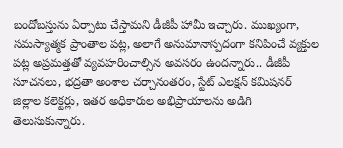బందోబస్తును ఏర్పాటు చేస్తామని డీజీపీ హామీ ఇచ్చారు. ముఖ్యంగా, సమస్యాత్మక ప్రాంతాల పట్ల, అలాగే అనుమానాస్పదంగా కనిపించే వ్యక్తుల పట్ల అప్రమత్తతో వ్యవహరించాల్సిన అవసరం ఉందన్నారు.. డీజీపీ సూచనలు, భద్రతా అంశాల చర్చానంతరం, స్టేట్ ఎలక్షన్ కమిషనర్ జిల్లాల కలెక్టర్లు, ఇతర అధికారుల అభిప్రాయాలను అడిగి తెలుసుకున్నారు.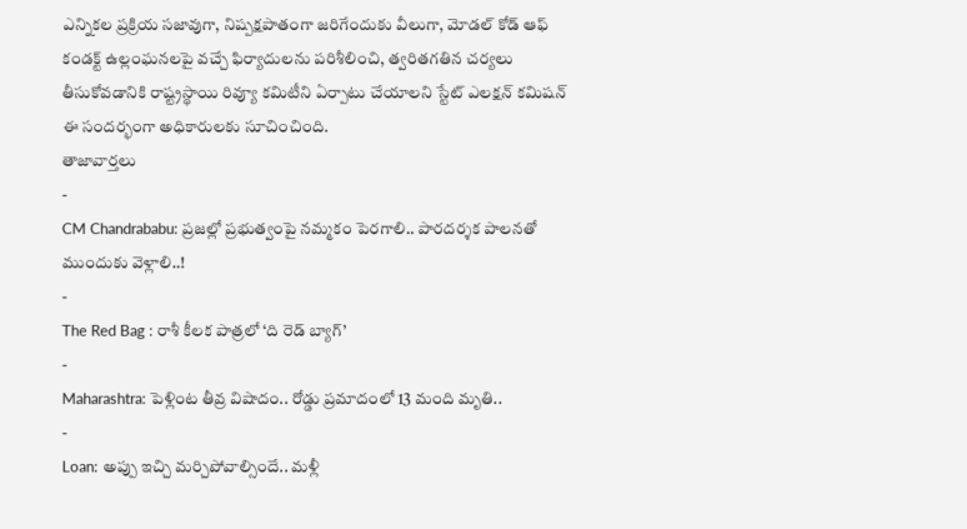ఎన్నికల ప్రక్రియ సజావుగా, నిష్పక్షపాతంగా జరిగేందుకు వీలుగా, మోడల్ కోడ్ ఆఫ్ కండక్ట్ ఉల్లంఘనలపై వచ్చే ఫిర్యాదులను పరిశీలించి, త్వరితగతిన చర్యలు తీసుకోవడానికి రాష్ట్రస్థాయి రివ్యూ కమిటీని ఏర్పాటు చేయాలని స్టేట్ ఎలక్షన్ కమిషన్ ఈ సందర్భంగా అధికారులకు సూచించింది.
తాజావార్తలు
-
CM Chandrababu: ప్రజల్లో ప్రభుత్వంపై నమ్మకం పెరగాలి.. పారదర్శక పాలనతో ముందుకు వెళ్లాలి..!
-
The Red Bag : రాశీ కీలక పాత్రలో ‘ది రెడ్ బ్యాగ్’
-
Maharashtra: పెళ్లింట తీవ్ర విషాదం.. రోడ్డు ప్రమాదంలో 13 మంది మృతి..
-
Loan: అప్పు ఇచ్చి మర్చిపోవాల్సిందే.. మళ్లీ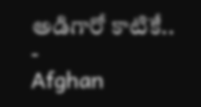అడిగారో కాటికే..
-
Afghan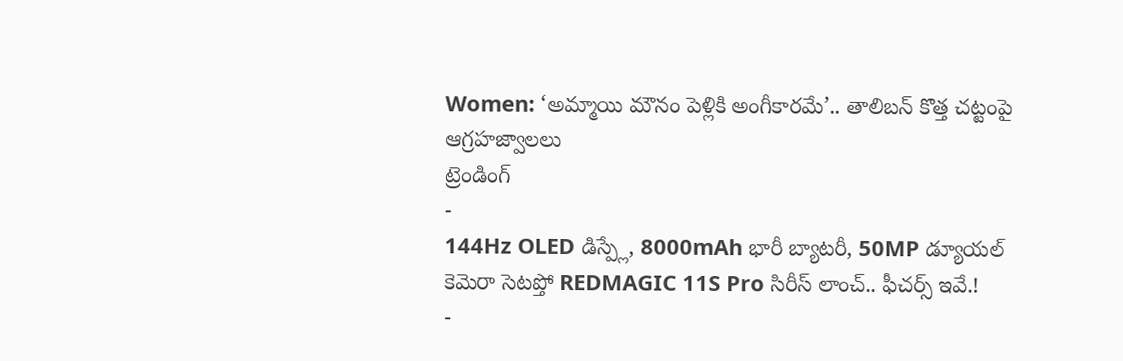Women: ‘అమ్మాయి మౌనం పెళ్లికి అంగీకారమే’.. తాలిబన్ కొత్త చట్టంపై ఆగ్రహజ్వాలలు
ట్రెండింగ్
-
144Hz OLED డిస్ప్లే, 8000mAh భారీ బ్యాటరీ, 50MP డ్యూయల్ కెమెరా సెటప్తో REDMAGIC 11S Pro సిరీస్ లాంచ్.. ఫీచర్స్ ఇవే.!
-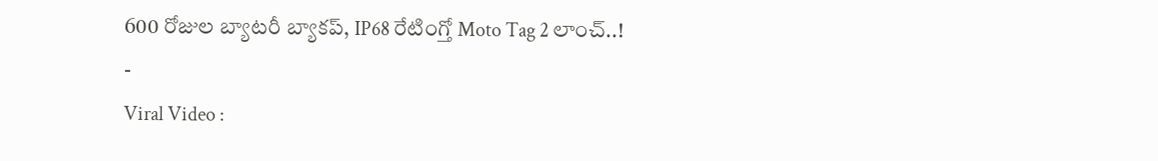600 రోజుల బ్యాటరీ బ్యాకప్, IP68 రేటింగ్తో Moto Tag 2 లాంచ్..!
-
Viral Video :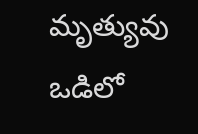మృత్యువు ఒడిలో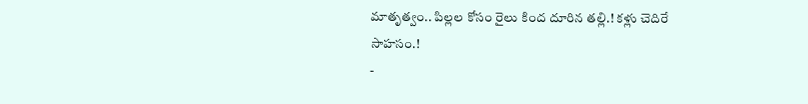మాతృత్వం.. పిల్లల కోసం రైలు కింద దూరిన తల్లి.! కళ్లు చెదిరే సాహసం.!
-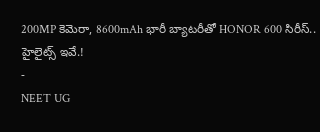200MP కెమెరా, 8600mAh భారీ బ్యాటరీతో HONOR 600 సిరీస్.. హైలైట్స్ ఇవే.!
-
NEET UG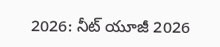2026: నీట్ యూజీ 2026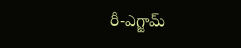రీ-ఎగ్జామ్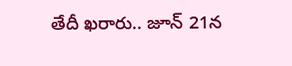తేదీ ఖరారు.. జూన్ 21న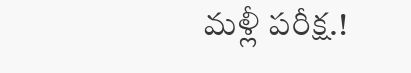మళ్లీ పరీక్ష.!